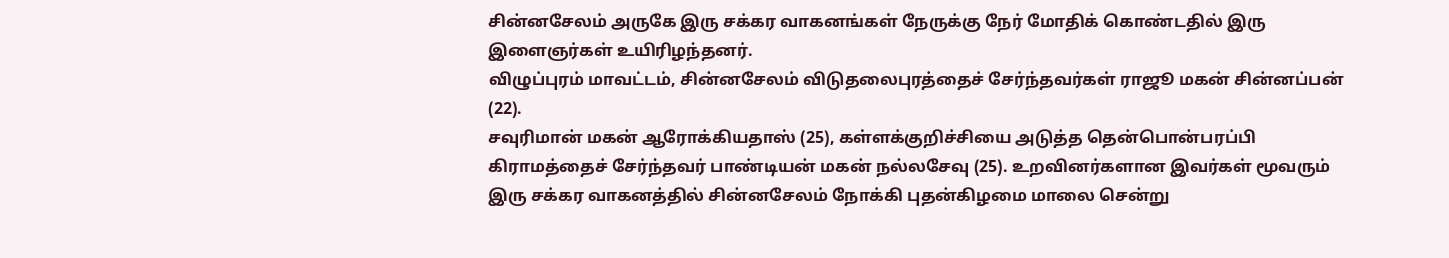சின்னசேலம் அருகே இரு சக்கர வாகனங்கள் நேருக்கு நேர் மோதிக் கொண்டதில் இரு இளைஞர்கள் உயிரிழந்தனர்.
விழுப்புரம் மாவட்டம், சின்னசேலம் விடுதலைபுரத்தைச் சேர்ந்தவர்கள் ராஜூ மகன் சின்னப்பன் (22).
சவுரிமான் மகன் ஆரோக்கியதாஸ் (25), கள்ளக்குறிச்சியை அடுத்த தென்பொன்பரப்பி கிராமத்தைச் சேர்ந்தவர் பாண்டியன் மகன் நல்லசேவு (25). உறவினர்களான இவர்கள் மூவரும் இரு சக்கர வாகனத்தில் சின்னசேலம் நோக்கி புதன்கிழமை மாலை சென்று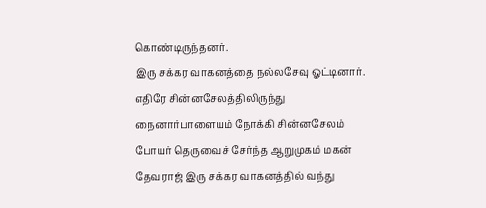கொண்டிருந்தனர்.
இரு சக்கர வாகனத்தை நல்லசேவு ஓட்டினார்.
எதிரே சின்னசேலத்திலிருந்து நைனார்பாளையம் நோக்கி சின்னசேலம் போயர் தெருவைச் சேர்ந்த ஆறுமுகம் மகன் தேவராஜ் இரு சக்கர வாகனத்தில் வந்து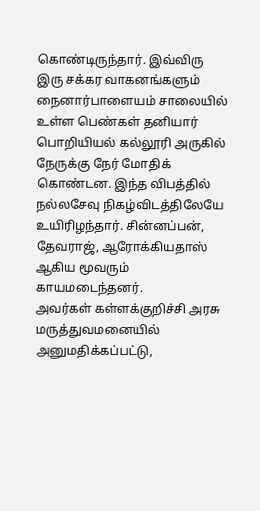கொண்டிருந்தார். இவ்விரு இரு சக்கர வாகனங்களும் நைனார்பாளையம் சாலையில் உள்ள பெண்கள் தனியார் பொறியியல் கல்லூரி அருகில் நேருக்கு நேர் மோதிக் கொண்டன. இந்த விபத்தில் நல்லசேவு நிகழ்விடத்திலேயே உயிரிழந்தார். சின்னப்பன், தேவராஜ், ஆரோக்கியதாஸ் ஆகிய மூவரும் காயமடைந்தனர்.
அவர்கள் கள்ளக்குறிச்சி அரசு மருத்துவமனையில் அனுமதிக்கப்பட்டு,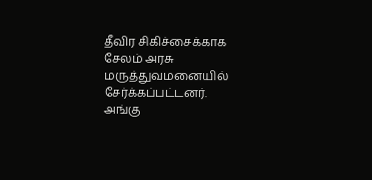தீவிர சிகிச்சைக்காக சேலம் அரசு மருத்துவமனையில் சேர்க்கப்பட்டனர்.
அங்கு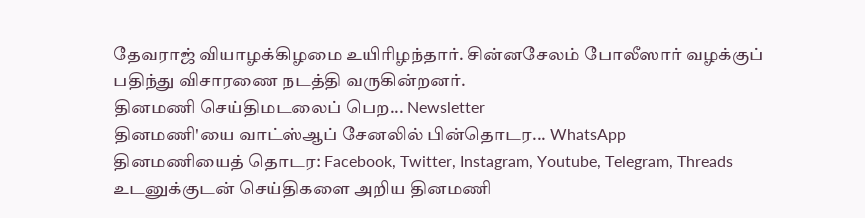தேவராஜ் வியாழக்கிழமை உயிரிழந்தார். சின்னசேலம் போலீஸார் வழக்குப் பதிந்து விசாரணை நடத்தி வருகின்றனர்.
தினமணி செய்திமடலைப் பெற... Newsletter
தினமணி'யை வாட்ஸ்ஆப் சேனலில் பின்தொடர... WhatsApp
தினமணியைத் தொடர: Facebook, Twitter, Instagram, Youtube, Telegram, Threads
உடனுக்குடன் செய்திகளை அறிய தினமணி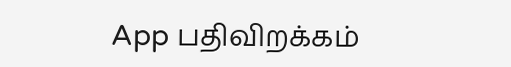App பதிவிறக்கம்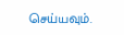செய்யவும்.